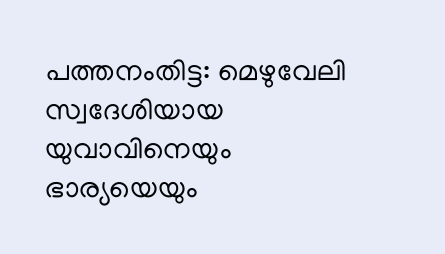പത്തനംതിട്ട: മെഴുവേലി സ്വദേശിയായ യുവാവിനെയും ഭാര്യയെയും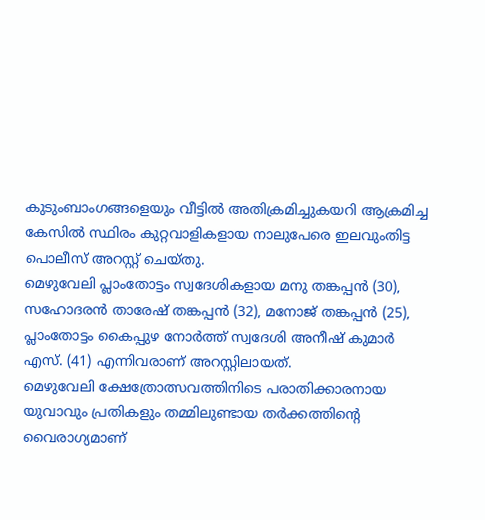കുടുംബാംഗങ്ങളെയും വീട്ടിൽ അതിക്രമിച്ചുകയറി ആക്രമിച്ച കേസിൽ സ്ഥിരം കുറ്റവാളികളായ നാലുപേരെ ഇലവുംതിട്ട പൊലീസ് അറസ്റ്റ് ചെയ്തു.
മെഴുവേലി പ്ലാംതോട്ടം സ്വദേശികളായ മനു തങ്കപ്പൻ (30), സഹോദരൻ താരേഷ് തങ്കപ്പൻ (32), മനോജ് തങ്കപ്പൻ (25), പ്ലാംതോട്ടം കൈപ്പുഴ നോർത്ത് സ്വദേശി അനീഷ് കുമാർ എസ്. (41) എന്നിവരാണ് അറസ്റ്റിലായത്.
മെഴുവേലി ക്ഷേത്രോത്സവത്തിനിടെ പരാതിക്കാരനായ യുവാവും പ്രതികളും തമ്മിലുണ്ടായ തർക്കത്തിന്റെ വൈരാഗ്യമാണ്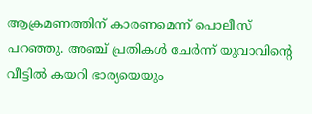ആക്രമണത്തിന് കാരണമെന്ന് പൊലീസ് പറഞ്ഞു. അഞ്ച് പ്രതികൾ ചേർന്ന് യുവാവിന്റെ വീട്ടിൽ കയറി ഭാര്യയെയും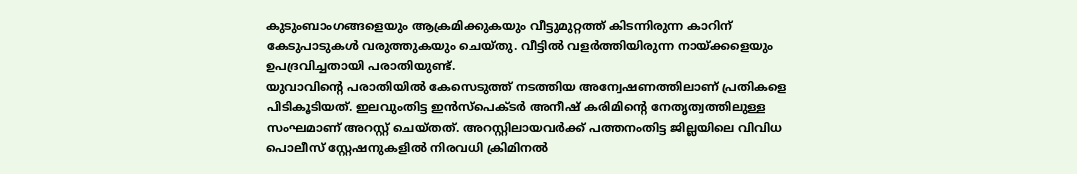കുടുംബാംഗങ്ങളെയും ആക്രമിക്കുകയും വീട്ടുമുറ്റത്ത് കിടന്നിരുന്ന കാറിന് കേടുപാടുകൾ വരുത്തുകയും ചെയ്തു. വീട്ടിൽ വളർത്തിയിരുന്ന നായ്ക്കളെയും ഉപദ്രവിച്ചതായി പരാതിയുണ്ട്.
യുവാവിന്റെ പരാതിയിൽ കേസെടുത്ത് നടത്തിയ അന്വേഷണത്തിലാണ് പ്രതികളെ പിടികൂടിയത്. ഇലവുംതിട്ട ഇൻസ്പെക്ടർ അനീഷ് കരിമിന്റെ നേതൃത്വത്തിലുള്ള സംഘമാണ് അറസ്റ്റ് ചെയ്തത്. അറസ്റ്റിലായവർക്ക് പത്തനംതിട്ട ജില്ലയിലെ വിവിധ പൊലീസ് സ്റ്റേഷനുകളിൽ നിരവധി ക്രിമിനൽ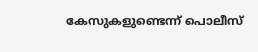കേസുകളുണ്ടെന്ന് പൊലീസ്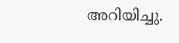അറിയിച്ചു.